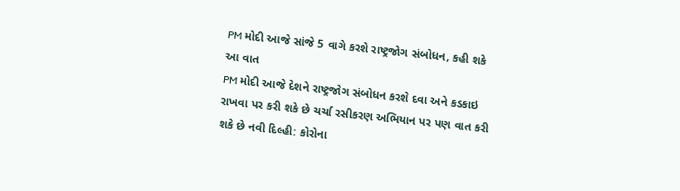PM મોદી આજે સાંજે 5 વાગે કરશે રાષ્ટ્રજોગ સંબોધન, કહી શકે આ વાત
PM મોદી આજે દેશને રાષ્ટ્રજોગ સંબોધન કરશે દવા અને કડકાઇ રાખવા પર કરી શકે છે ચર્ચા રસીકરણ અભિયાન પર પણ વાત કરી શકે છે નવી દિલ્હી: કોરોના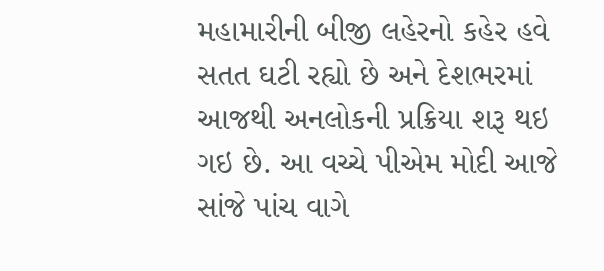મહામારીની બીજી લહેરનો કહેર હવે સતત ઘટી રહ્યો છે અને દેશભરમાં આજથી અનલોકની પ્રક્રિયા શરૂ થઇ ગઇ છે. આ વચ્ચે પીએમ મોદી આજે સાંજે પાંચ વાગે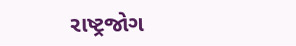રાષ્ટ્રજોગ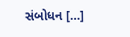સંબોધન […]